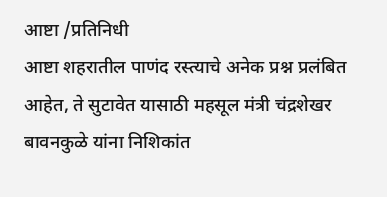आष्टा /प्रतिनिधी
आष्टा शहरातील पाणंद रस्त्याचे अनेक प्रश्न प्रलंबित आहेत, ते सुटावेत यासाठी महसूल मंत्री चंद्रशेखर बावनकुळे यांना निशिकांत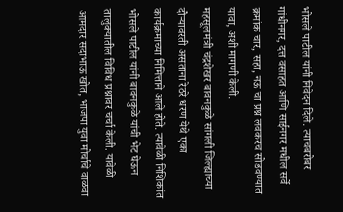भोसले पाटील यांनी निवेदन दिले. त्याचबरोबर गांधीनगर, दत्त वसाहत आणि साईनगर मधील सर्वे क्रमांक चार, सहा, नऊ चा प्रश्न लवकरच सोडवण्यात यावा, अशी मागणी केली.
महसूलमंत्री चंद्रशेखर बावनकुळे सांगली जिल्ह्याच्या दौऱ्यावरती असताना रेठरे धरण येथे एका कार्यक्रमाच्या निमित्ताने आले होते. त्यावेळी निशिकांत भोसले पाटील यांनी बावनकुळे यांची भेट घेऊन तालुक्यातील विविध प्रश्नावर चर्चा केली. यावेळी आमदार सदाभाऊ खोत, भाजपा युवा मोर्चाचे वाळवा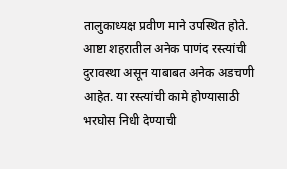तालुकाध्यक्ष प्रवीण माने उपस्थित होते.
आष्टा शहरातील अनेक पाणंद रस्त्यांची दुरावस्था असून याबाबत अनेक अडचणी आहेत. या रस्त्यांची कामे होण्यासाठी भरघोस निधी देण्याची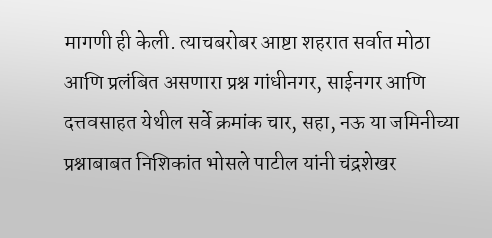मागणी ही केली. त्याचबरोबर आष्टा शहरात सर्वात मोठा आणि प्रलंबित असणारा प्रश्न गांधीनगर, साईनगर आणि दत्तवसाहत येथील सर्वे क्रमांक चार, सहा, नऊ या जमिनीच्या प्रश्नाबाबत निशिकांत भोसले पाटील यांनी चंद्रशेखर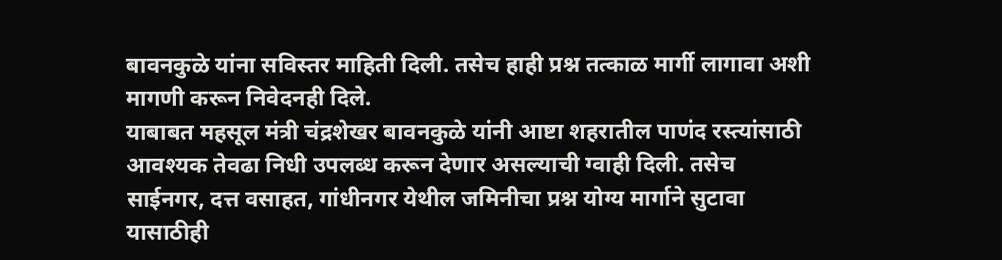बावनकुळे यांना सविस्तर माहिती दिली. तसेच हाही प्रश्न तत्काळ मार्गी लागावा अशी मागणी करून निवेदनही दिले.
याबाबत महसूल मंत्री चंद्रशेखर बावनकुळे यांनी आष्टा शहरातील पाणंद रस्त्यांसाठी आवश्यक तेवढा निधी उपलब्ध करून देणार असल्याची ग्वाही दिली. तसेच साईनगर, दत्त वसाहत, गांधीनगर येथील जमिनीचा प्रश्न योग्य मार्गाने सुटावा यासाठीही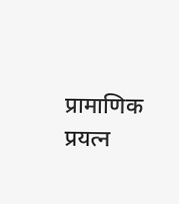प्रामाणिक प्रयत्न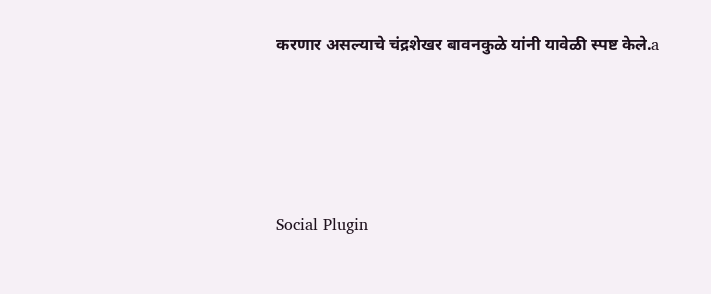करणार असल्याचे चंद्रशेखर बावनकुळे यांनी यावेळी स्पष्ट केले.a





Social Plugin